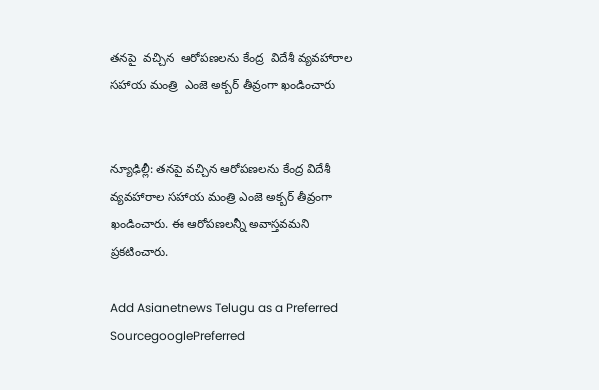తనపై  వచ్చిన  ఆరోపణలను కేంద్ర  విదేశీ వ్యవహారాల సహాయ మంత్రి  ఎంజె అక్బర్ తీవ్రంగా ఖండించారు


న్యూఢిల్లీ: తనపై వచ్చిన ఆరోపణలను కేంద్ర విదేశీ వ్యవహారాల సహాయ మంత్రి ఎంజె అక్బర్ తీవ్రంగా ఖండించారు. ఈ ఆరోపణలన్నీ అవాస్తవమని ప్రకటించారు.

Add Asianetnews Telugu as a Preferred SourcegooglePreferred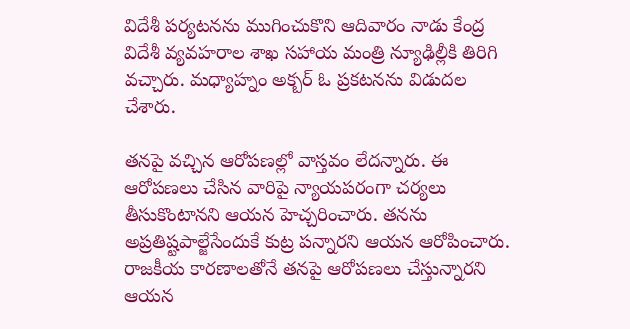విదేశీ పర్యటనను ముగించుకొని ఆదివారం నాడు కేంద్ర విదేశీ వ్యవహరాల శాఖ సహాయ మంత్రి న్యూఢిల్లీకి తిరిగి వచ్చారు. మధ్యాహ్నం అక్బర్ ఓ ప్రకటనను విడుదల చేశారు.

తనపై వచ్చిన ఆరోపణల్లో వాస్తవం లేదన్నారు. ఈ ఆరోపణలు చేసిన వారిపై న్యాయపరంగా చర్యలు తీసుకొంటానని ఆయన హెచ్చరించారు. తనను అప్రతిష్టపాల్జేసేందుకే కుట్ర పన్నారని ఆయన ఆరోపించారు. రాజకీయ కారణాలతోనే తనపై ఆరోపణలు చేస్తున్నారని ఆయన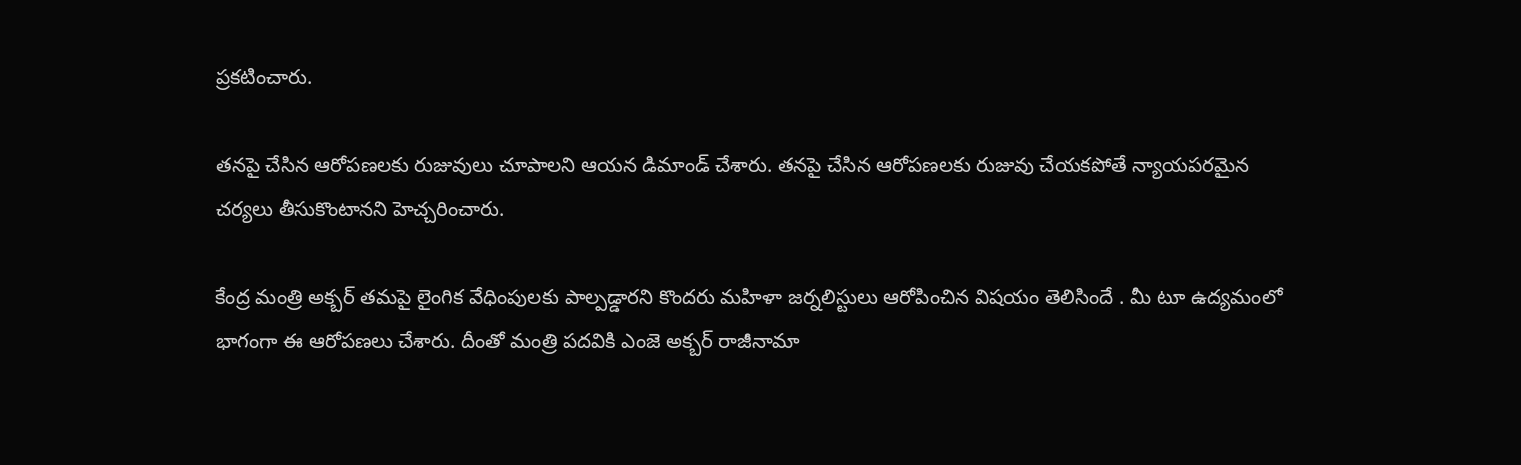ప్రకటించారు.

తనపై చేసిన ఆరోపణలకు రుజువులు చూపాలని ఆయన డిమాండ్ చేశారు. తనపై చేసిన ఆరోపణలకు రుజువు చేయకపోతే న్యాయపరమైన చర్యలు తీసుకొంటానని హెచ్చరించారు.

కేంద్ర మంత్రి అక్బర్ తమపై లైంగిక వేధింపులకు పాల్పడ్డారని కొందరు మహిళా జర్నలిస్టులు ఆరోపించిన విషయం తెలిసిందే . మీ టూ ఉద్యమంలో భాగంగా ఈ ఆరోపణలు చేశారు. దీంతో మంత్రి పదవికి ఎంజె అక్బర్ రాజీనామా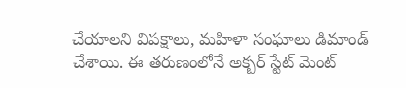చేయాలని విపక్షాలు, మహిళా సంఘాలు డిమాండ్ చేశాయి. ఈ తరుణంలోనే అక్బర్ స్టేట్ మెంట్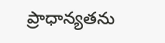ప్రాధాన్యతను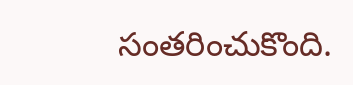సంతరించుకొంది.